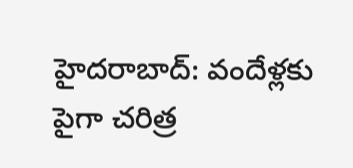హైదరాబాద్: వందేళ్లకు పైగా చరిత్ర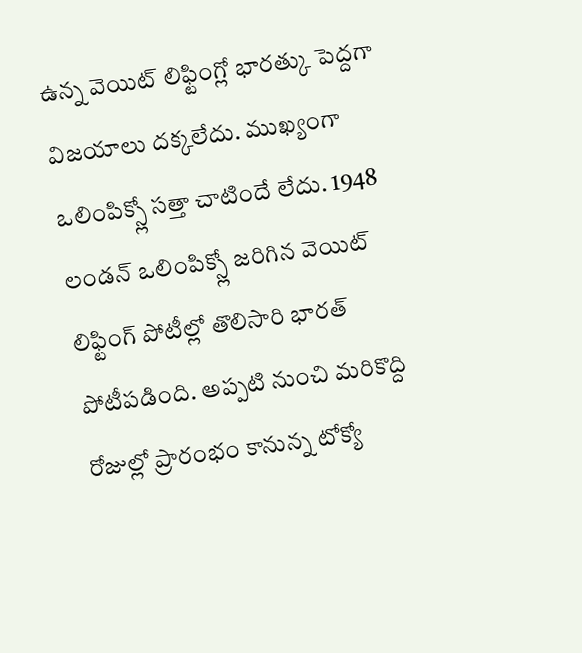ఉన్న వెయిట్ లిఫ్టింగ్లో భారత్కు పెద్దగా విజయాలు దక్కలేదు. ముఖ్యంగా ఒలింపిక్స్లో సత్తా చాటిందే లేదు. 1948 లండన్ ఒలింపిక్స్లో జరిగిన వెయిట్ లిఫ్టింగ్ పోటీల్లో తొలిసారి భారత్ పోటీపడింది. అప్పటి నుంచి మరికొద్ది రోజుల్లో ప్రారంభం కానున్న టోక్యో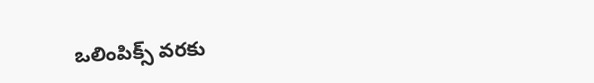ఒలింపిక్స్ వరకు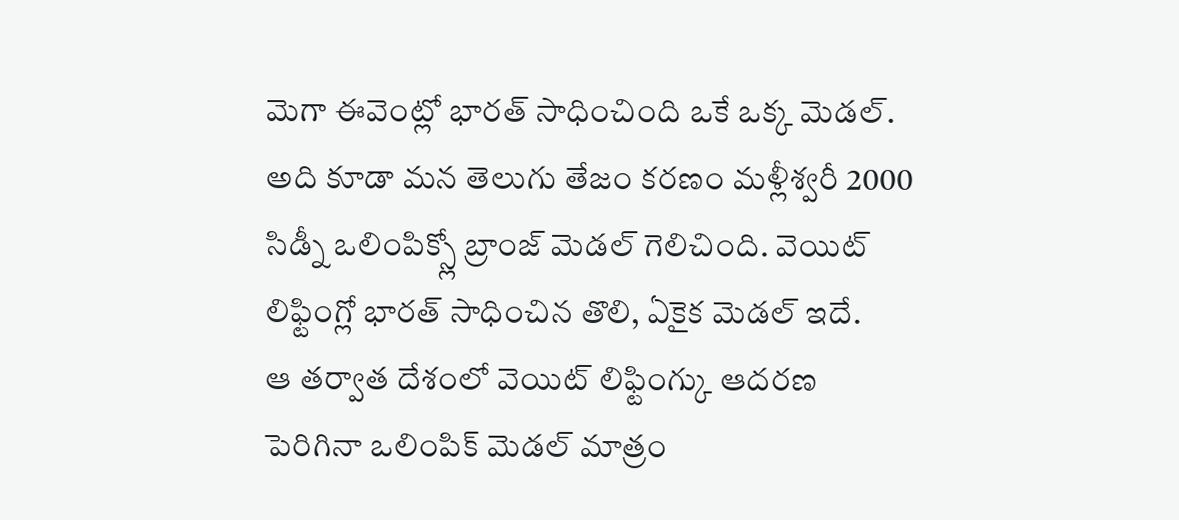మెగా ఈవెంట్లో భారత్ సాధించింది ఒకే ఒక్క మెడల్. అది కూడా మన తెలుగు తేజం కరణం మళ్లీశ్వరీ 2000 సిడ్నీ ఒలింపిక్స్లో బ్రాంజ్ మెడల్ గెలిచింది. వెయిట్ లిఫ్టింగ్లో భారత్ సాధించిన తొలి, ఏకైక మెడల్ ఇదే.
ఆ తర్వాత దేశంలో వెయిట్ లిఫ్టింగ్కు ఆదరణ పెరిగినా ఒలింపిక్ మెడల్ మాత్రం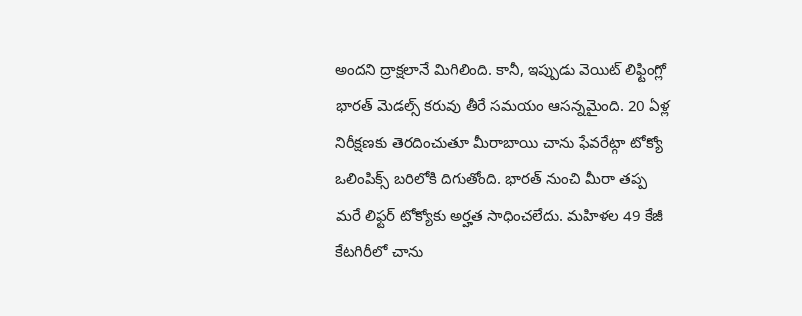అందని ద్రాక్షలానే మిగిలింది. కానీ, ఇప్పుడు వెయిట్ లిఫ్టింగ్లో భారత్ మెడల్స్ కరువు తీరే సమయం ఆసన్నమైంది. 20 ఏళ్ల నిరీక్షణకు తెరదించుతూ మీరాబాయి చాను ఫేవరేట్గా టోక్యో ఒలింపిక్స్ బరిలోకి దిగుతోంది. భారత్ నుంచి మీరా తప్ప మరే లిఫ్టర్ టోక్యోకు అర్హత సాధించలేదు. మహిళల 49 కేజీ కేటగిరీలో చాను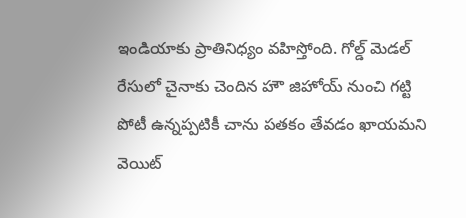ఇండియాకు ప్రాతినిధ్యం వహిస్తోంది. గోల్డ్ మెడల్ రేసులో చైనాకు చెందిన హౌ జిహోయ్ నుంచి గట్టి పోటీ ఉన్నప్పటికీ చాను పతకం తేవడం ఖాయమని వెయిట్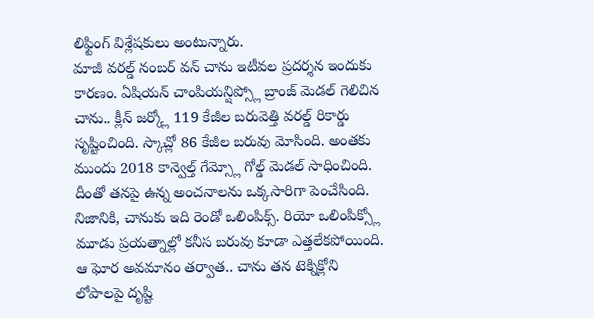లిఫ్టింగ్ విశ్లేషకులు అంటున్నారు.
మాజీ వరల్డ్ నంబర్ వన్ చాను ఇటీవల ప్రదర్శన ఇందుకు కారణం. ఏషియన్ చాంపియన్షిప్స్లో బ్రాంజ్ మెడల్ గెలిచిన చాను.. క్లీన్ జర్క్లో 119 కేజీల బరువెత్తి వరల్డ్ రికార్డు సృష్టించింది. స్కాచ్లో 86 కేజీల బరువు మోసింది. అంతకు ముందు 2018 కాన్వెల్త్ గేమ్స్లో గోల్డ్ మెడల్ సాధించింది. దీంతో తనపై ఉన్న అంచనాలను ఒక్కసారిగా పెంచేసింది.
నిజానికి, చానుకు ఇది రెండో ఒలింపిక్స్. రియో ఒలింపిక్స్లో మూడు ప్రయత్నాల్లో కనీస బరువు కూడా ఎత్తలేకపోయింది. ఆ ఘోర అవమానం తర్వాత.. చాను తన టెక్నిక్లోని లోపాలపై దృష్టి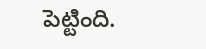పెట్టింది.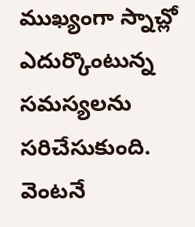ముఖ్యంగా స్నాచ్లో ఎదుర్కొంటున్న సమస్యలను సరిచేసుకుంది. వెంటనే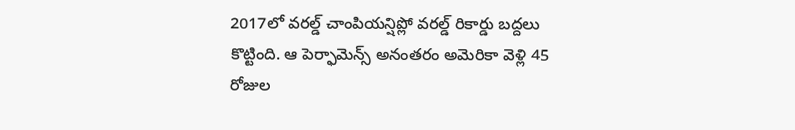2017లో వరల్డ్ చాంపియన్షిప్లో వరల్డ్ రికార్డు బద్దలు కొట్టింది. ఆ పెర్ఫామెన్స్ అనంతరం అమెరికా వెళ్లి 45 రోజుల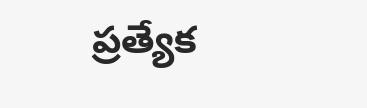ప్రత్యేక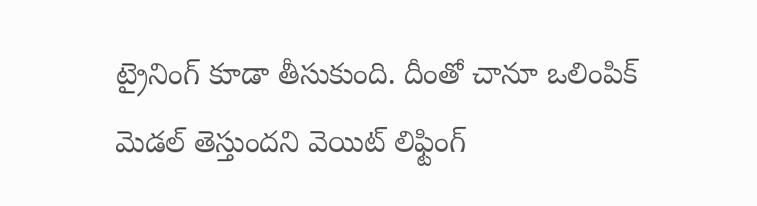ట్రైనింగ్ కూడా తీసుకుంది. దీంతో చానూ ఒలింపిక్ మెడల్ తెస్తుందని వెయిట్ లిఫ్టింగ్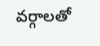వర్గాలతో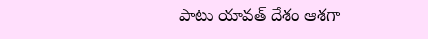పాటు యావత్ దేశం ఆశగా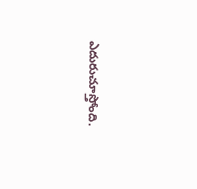ఎదురుచూస్తోంది.